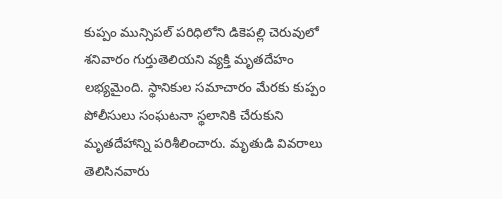కుప్పం మున్సిపల్ పరిధిలోని డికెపల్లి చెరువులో శనివారం గుర్తుతెలియని వ్యక్తి మృతదేహం లభ్యమైంది. స్థానికుల సమాచారం మేరకు కుప్పం పోలీసులు సంఘటనా స్థలానికి చేరుకుని మృతదేహాన్ని పరిశీలించారు. మృతుడి వివరాలు తెలిసినవారు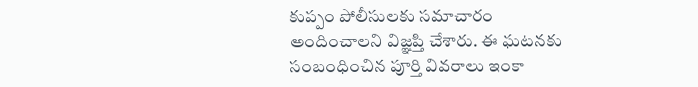కుప్పం పోలీసులకు సమాచారం అందించాలని విజ్ఞప్తి చేశారు. ఈ ఘటనకు సంబంధించిన పూర్తి వివరాలు ఇంకా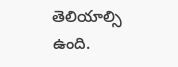తెలియాల్సి ఉంది.